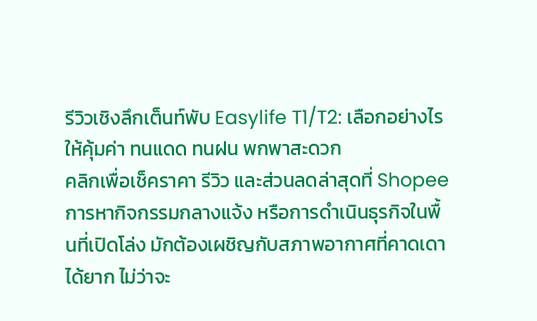รีวิวเชิงลึกเต็นท์พับ Easylife T1/T2: เลือกอย่างไรให้คุ้มค่า ทนแดด ทนฝน พกพาสะดวก
คลิกเพื่อเช็คราคา รีวิว และส่วนลดล่าสุดที่ Shopee
การหากิจกรรมกลางแจ้ง หรือการดำเนินธุรกิจในพื้นที่เปิดโล่ง มักต้องเผชิญกับสภาพอากาศที่คาดเดาได้ยาก ไม่ว่าจะ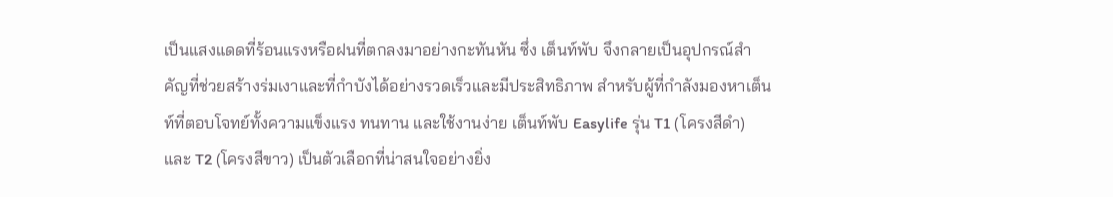เป็นแสงแดดที่ร้อนแรงหรือฝนที่ตกลงมาอย่างกะทันหัน ซึ่ง เต็นท์พับ จึงกลายเป็นอุปกรณ์สำคัญที่ช่วยสร้างร่มเงาและที่กำบังได้อย่างรวดเร็วและมีประสิทธิภาพ สำหรับผู้ที่กำลังมองหาเต็นท์ที่ตอบโจทย์ทั้งความแข็งแรง ทนทาน และใช้งานง่าย เต็นท์พับ Easylife รุ่น T1 (โครงสีดำ) และ T2 (โครงสีขาว) เป็นตัวเลือกที่น่าสนใจอย่างยิ่ง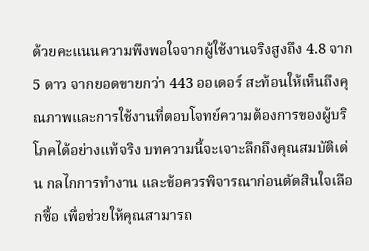ด้วยคะแนนความพึงพอใจจากผู้ใช้งานจริงสูงถึง 4.8 จาก 5 ดาว จากยอดขายกว่า 443 ออเดอร์ สะท้อนให้เห็นถึงคุณภาพและการใช้งานที่ตอบโจทย์ความต้องการของผู้บริโภคได้อย่างแท้จริง บทความนี้จะเจาะลึกถึงคุณสมบัติเด่น กลไกการทำงาน และข้อควรพิจารณาก่อนตัดสินใจเลือกซื้อ เพื่อช่วยให้คุณสามารถ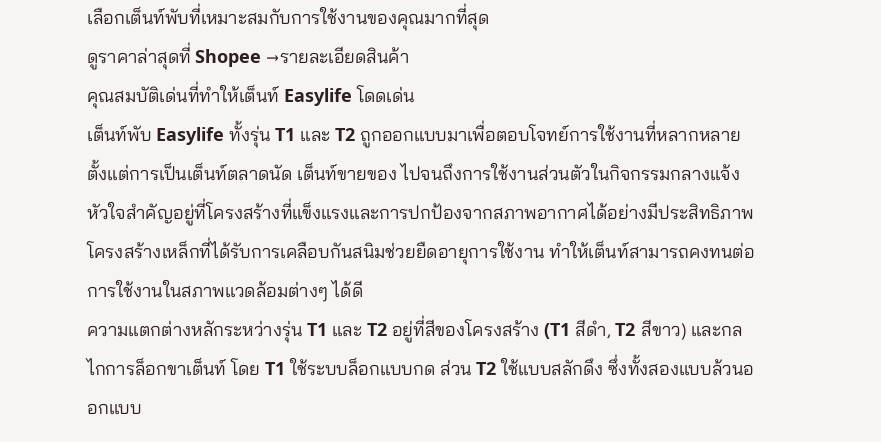เลือกเต็นท์พับที่เหมาะสมกับการใช้งานของคุณมากที่สุด
ดูราคาล่าสุดที่ Shopee →รายละเอียดสินค้า
คุณสมบัติเด่นที่ทำให้เต็นท์ Easylife โดดเด่น
เต็นท์พับ Easylife ทั้งรุ่น T1 และ T2 ถูกออกแบบมาเพื่อตอบโจทย์การใช้งานที่หลากหลาย ตั้งแต่การเป็นเต็นท์ตลาดนัด เต็นท์ขายของ ไปจนถึงการใช้งานส่วนตัวในกิจกรรมกลางแจ้ง หัวใจสำคัญอยู่ที่โครงสร้างที่แข็งแรงและการปกป้องจากสภาพอากาศได้อย่างมีประสิทธิภาพ โครงสร้างเหล็กที่ได้รับการเคลือบกันสนิมช่วยยืดอายุการใช้งาน ทำให้เต็นท์สามารถคงทนต่อการใช้งานในสภาพแวดล้อมต่างๆ ได้ดี
ความแตกต่างหลักระหว่างรุ่น T1 และ T2 อยู่ที่สีของโครงสร้าง (T1 สีดำ, T2 สีขาว) และกลไกการล็อกขาเต็นท์ โดย T1 ใช้ระบบล็อกแบบกด ส่วน T2 ใช้แบบสลักดึง ซึ่งทั้งสองแบบล้วนออกแบบ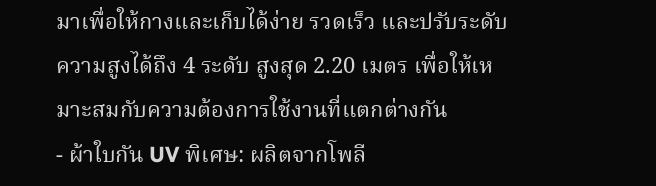มาเพื่อให้กางและเก็บได้ง่าย รวดเร็ว และปรับระดับความสูงได้ถึง 4 ระดับ สูงสุด 2.20 เมตร เพื่อให้เหมาะสมกับความต้องการใช้งานที่แตกต่างกัน
- ผ้าใบกัน UV พิเศษ: ผลิตจากโพลี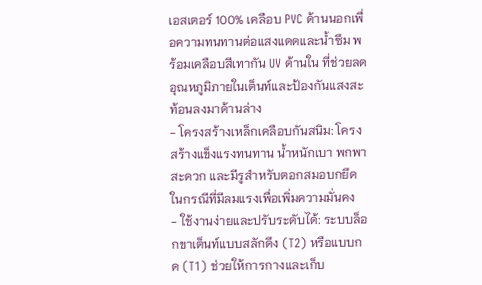เอสเตอร์ 100% เคลือบ PVC ด้านนอกเพื่อความทนทานต่อแสงแดดและน้ำซึม พร้อมเคลือบสีเทากัน UV ด้านใน ที่ช่วยลดอุณหภูมิภายในเต็นท์และป้องกันแสงสะท้อนลงมาด้านล่าง
- โครงสร้างเหล็กเคลือบกันสนิม: โครงสร้างแข็งแรงทนทาน น้ำหนักเบา พกพาสะดวก และมีรูสำหรับตอกสมอบกยึดในกรณีที่มีลมแรงเพื่อเพิ่มความมั่นคง
- ใช้งานง่ายและปรับระดับได้: ระบบล็อกขาเต็นท์แบบสลักดึง (T2) หรือแบบกด (T1) ช่วยให้การกางและเก็บ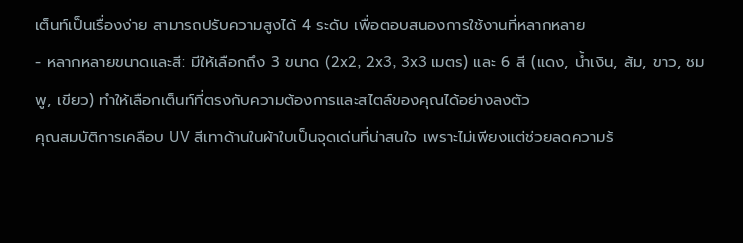เต็นท์เป็นเรื่องง่าย สามารถปรับความสูงได้ 4 ระดับ เพื่อตอบสนองการใช้งานที่หลากหลาย
- หลากหลายขนาดและสี: มีให้เลือกถึง 3 ขนาด (2x2, 2x3, 3x3 เมตร) และ 6 สี (แดง, น้ำเงิน, ส้ม, ขาว, ชมพู, เขียว) ทำให้เลือกเต็นท์ที่ตรงกับความต้องการและสไตล์ของคุณได้อย่างลงตัว
คุณสมบัติการเคลือบ UV สีเทาด้านในผ้าใบเป็นจุดเด่นที่น่าสนใจ เพราะไม่เพียงแต่ช่วยลดความร้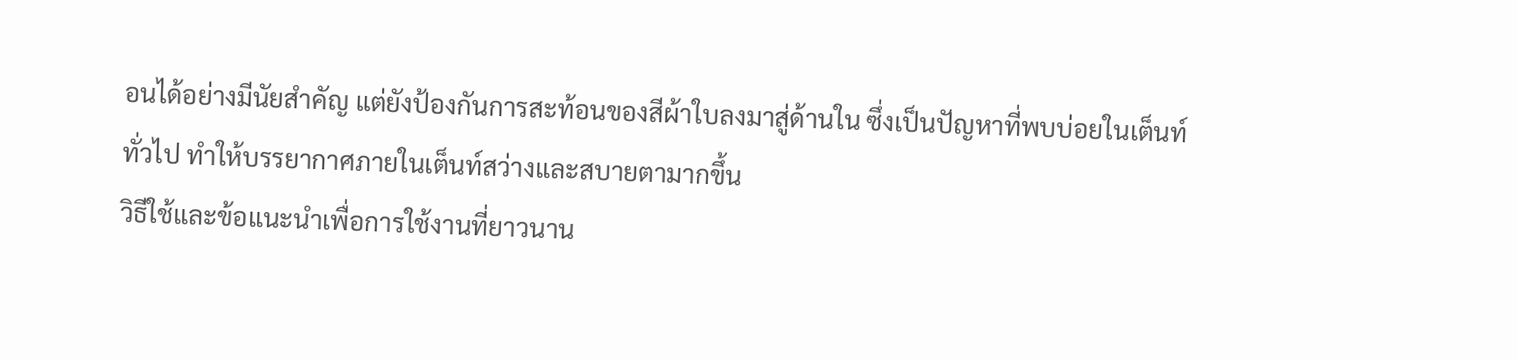อนได้อย่างมีนัยสำคัญ แต่ยังป้องกันการสะท้อนของสีผ้าใบลงมาสู่ด้านใน ซึ่งเป็นปัญหาที่พบบ่อยในเต็นท์ทั่วไป ทำให้บรรยากาศภายในเต็นท์สว่างและสบายตามากขึ้น
วิธีใช้และข้อแนะนำเพื่อการใช้งานที่ยาวนาน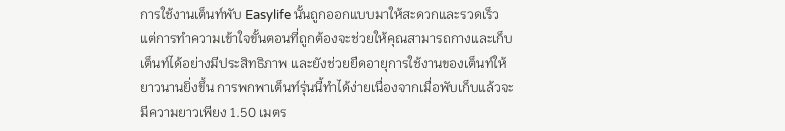การใช้งานเต็นท์พับ Easylife นั้นถูกออกแบบมาให้สะดวกและรวดเร็ว แต่การทำความเข้าใจขั้นตอนที่ถูกต้องจะช่วยให้คุณสามารถกางและเก็บเต็นท์ได้อย่างมีประสิทธิภาพ และยังช่วยยืดอายุการใช้งานของเต็นท์ให้ยาวนานยิ่งขึ้น การพกพาเต็นท์รุ่นนี้ทำได้ง่ายเนื่องจากเมื่อพับเก็บแล้วจะมีความยาวเพียง 1.50 เมตร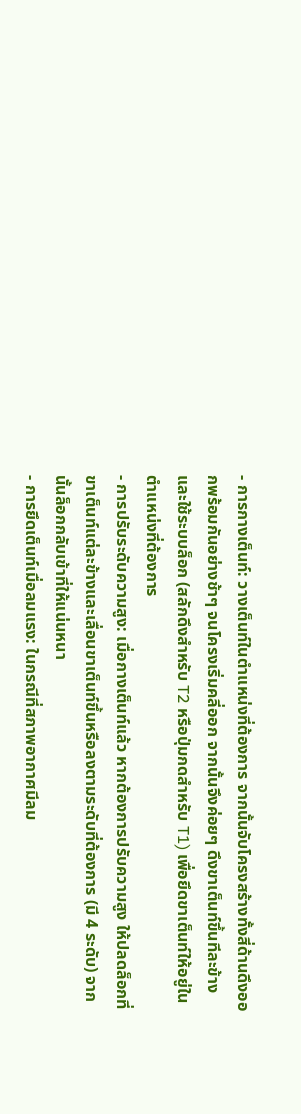- การกางเต็นท์: วางเต็นท์ในตำแหน่งที่ต้องการ จากนั้นจับโครงสร้างทั้งสี่ด้านดึงออกพร้อมกันอย่างช้าๆ จนโครงเริ่มคลี่ออก จากนั้นจึงค่อยๆ ดึงขาเต็นท์ขึ้นทีละข้างและใช้ระบบล็อก (สลักดึงสำหรับ T2 หรือปุ่มกดสำหรับ T1) เพื่อยึดขาเต็นท์ให้อยู่ในตำแหน่งที่ต้องการ
- การปรับระดับความสูง: เมื่อกางเต็นท์แล้ว หากต้องการปรับความสูง ให้ปลดล็อกที่ขาเต็นท์แต่ละข้างและเลื่อนขาเต็นท์ขึ้นหรือลงตามระดับที่ต้องการ (มี 4 ระดับ) จากนั้นล็อกกลับเข้าที่ให้แน่นหนา
- การยึดเต็นท์เมื่อลมแรง: ในกรณีที่สภาพอากาศมีลม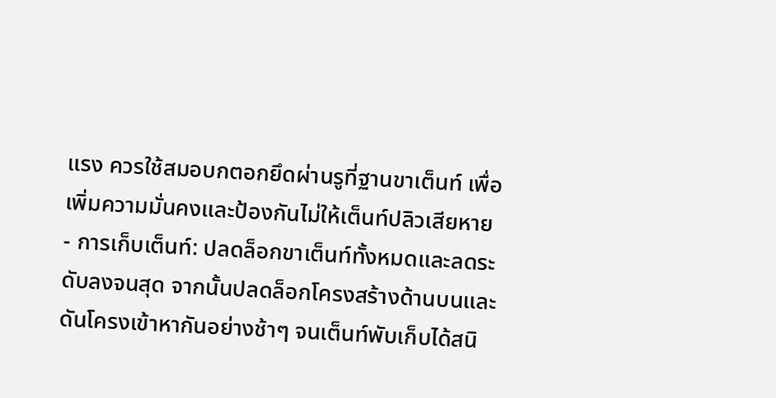แรง ควรใช้สมอบกตอกยึดผ่านรูที่ฐานขาเต็นท์ เพื่อเพิ่มความมั่นคงและป้องกันไม่ให้เต็นท์ปลิวเสียหาย
- การเก็บเต็นท์: ปลดล็อกขาเต็นท์ทั้งหมดและลดระดับลงจนสุด จากนั้นปลดล็อกโครงสร้างด้านบนและดันโครงเข้าหากันอย่างช้าๆ จนเต็นท์พับเก็บได้สนิ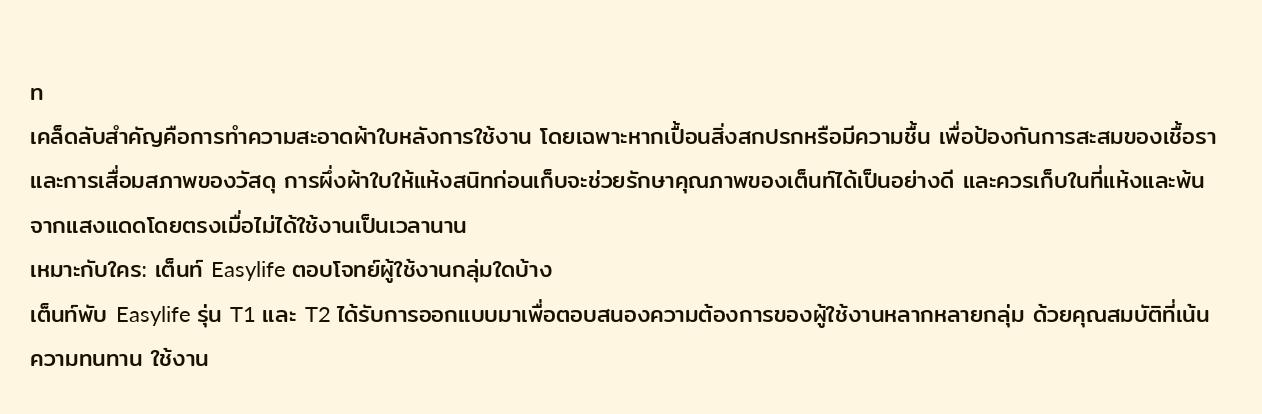ท
เคล็ดลับสำคัญคือการทำความสะอาดผ้าใบหลังการใช้งาน โดยเฉพาะหากเปื้อนสิ่งสกปรกหรือมีความชื้น เพื่อป้องกันการสะสมของเชื้อราและการเสื่อมสภาพของวัสดุ การผึ่งผ้าใบให้แห้งสนิทก่อนเก็บจะช่วยรักษาคุณภาพของเต็นท์ได้เป็นอย่างดี และควรเก็บในที่แห้งและพ้นจากแสงแดดโดยตรงเมื่อไม่ได้ใช้งานเป็นเวลานาน
เหมาะกับใคร: เต็นท์ Easylife ตอบโจทย์ผู้ใช้งานกลุ่มใดบ้าง
เต็นท์พับ Easylife รุ่น T1 และ T2 ได้รับการออกแบบมาเพื่อตอบสนองความต้องการของผู้ใช้งานหลากหลายกลุ่ม ด้วยคุณสมบัติที่เน้นความทนทาน ใช้งาน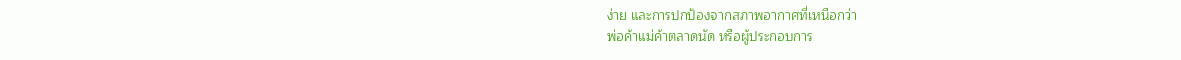ง่าย และการปกป้องจากสภาพอากาศที่เหนือกว่า
พ่อค้าแม่ค้าตลาดนัด หรือผู้ประกอบการ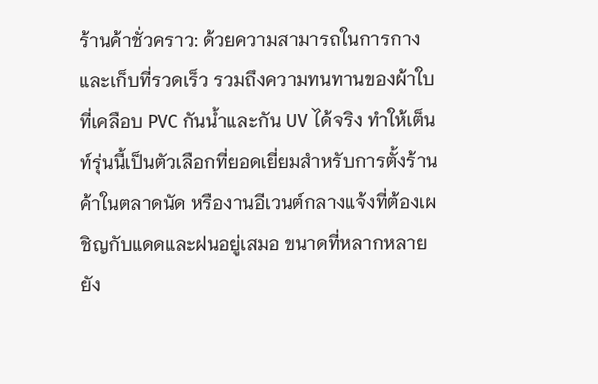ร้านค้าชั่วคราว: ด้วยความสามารถในการกางและเก็บที่รวดเร็ว รวมถึงความทนทานของผ้าใบที่เคลือบ PVC กันน้ำและกัน UV ได้จริง ทำให้เต็นท์รุ่นนี้เป็นตัวเลือกที่ยอดเยี่ยมสำหรับการตั้งร้านค้าในตลาดนัด หรืองานอีเวนต์กลางแจ้งที่ต้องเผชิญกับแดดและฝนอยู่เสมอ ขนาดที่หลากหลายยัง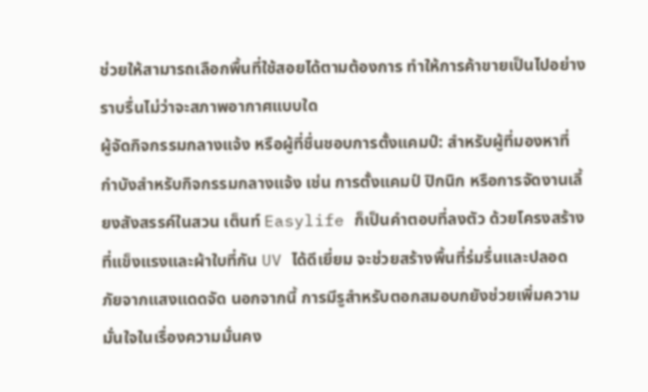ช่วยให้สามารถเลือกพื้นที่ใช้สอยได้ตามต้องการ ทำให้การค้าขายเป็นไปอย่างราบรื่นไม่ว่าจะสภาพอากาศแบบใด
ผู้จัดกิจกรรมกลางแจ้ง หรือผู้ที่ชื่นชอบการตั้งแคมป์: สำหรับผู้ที่มองหาที่กำบังสำหรับกิจกรรมกลางแจ้ง เช่น การตั้งแคมป์ ปิกนิก หรือการจัดงานเลี้ยงสังสรรค์ในสวน เต็นท์ Easylife ก็เป็นคำตอบที่ลงตัว ด้วยโครงสร้างที่แข็งแรงและผ้าใบที่กัน UV ได้ดีเยี่ยม จะช่วยสร้างพื้นที่ร่มรื่นและปลอดภัยจากแสงแดดจัด นอกจากนี้ การมีรูสำหรับตอกสมอบกยังช่วยเพิ่มความมั่นใจในเรื่องความมั่นคง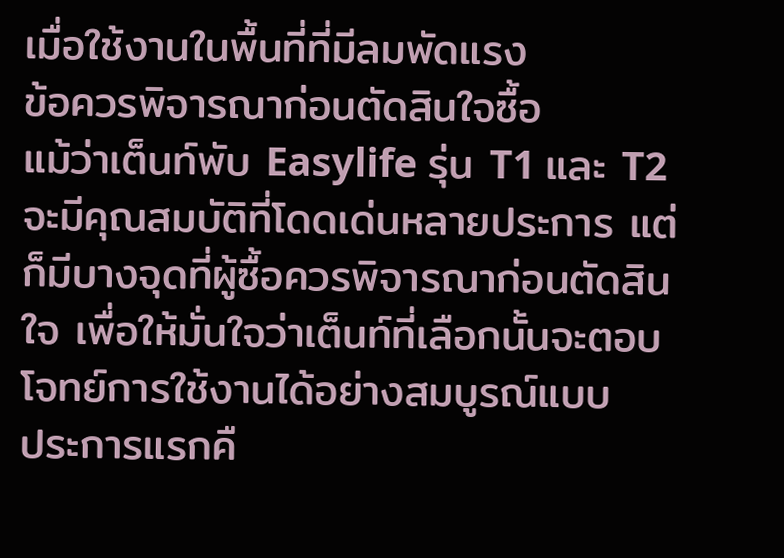เมื่อใช้งานในพื้นที่ที่มีลมพัดแรง
ข้อควรพิจารณาก่อนตัดสินใจซื้อ
แม้ว่าเต็นท์พับ Easylife รุ่น T1 และ T2 จะมีคุณสมบัติที่โดดเด่นหลายประการ แต่ก็มีบางจุดที่ผู้ซื้อควรพิจารณาก่อนตัดสินใจ เพื่อให้มั่นใจว่าเต็นท์ที่เลือกนั้นจะตอบโจทย์การใช้งานได้อย่างสมบูรณ์แบบ
ประการแรกคื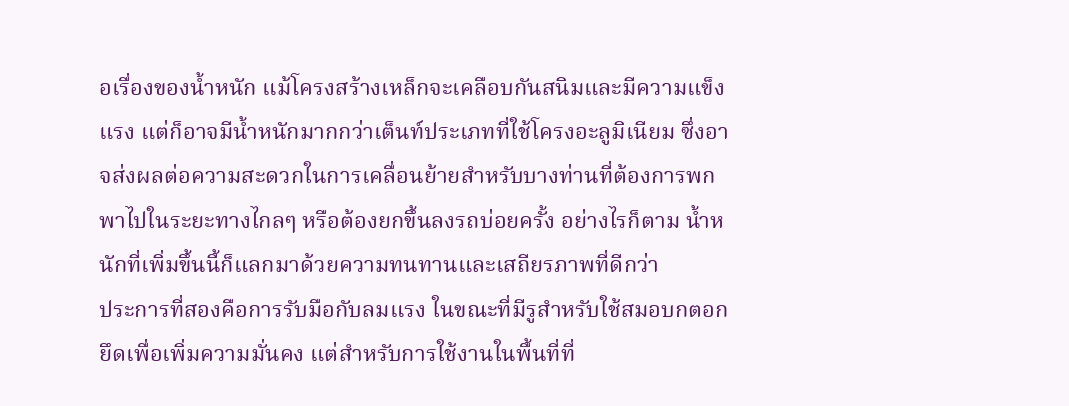อเรื่องของน้ำหนัก แม้โครงสร้างเหล็กจะเคลือบกันสนิมและมีความแข็งแรง แต่ก็อาจมีน้ำหนักมากกว่าเต็นท์ประเภทที่ใช้โครงอะลูมิเนียม ซึ่งอาจส่งผลต่อความสะดวกในการเคลื่อนย้ายสำหรับบางท่านที่ต้องการพกพาไปในระยะทางไกลๆ หรือต้องยกขึ้นลงรถบ่อยครั้ง อย่างไรก็ตาม น้ำหนักที่เพิ่มขึ้นนี้ก็แลกมาด้วยความทนทานและเสถียรภาพที่ดีกว่า
ประการที่สองคือการรับมือกับลมแรง ในขณะที่มีรูสำหรับใช้สมอบกตอกยึดเพื่อเพิ่มความมั่นคง แต่สำหรับการใช้งานในพื้นที่ที่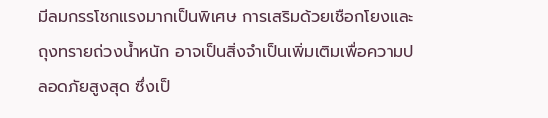มีลมกรรโชกแรงมากเป็นพิเศษ การเสริมด้วยเชือกโยงและถุงทรายถ่วงน้ำหนัก อาจเป็นสิ่งจำเป็นเพิ่มเติมเพื่อความปลอดภัยสูงสุด ซึ่งเป็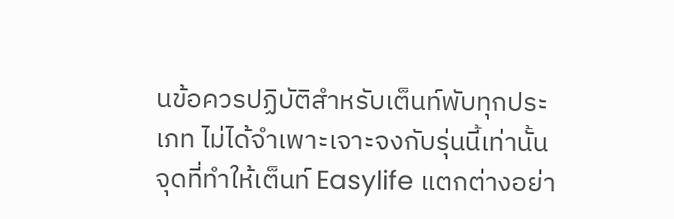นข้อควรปฏิบัติสำหรับเต็นท์พับทุกประเภท ไม่ได้จำเพาะเจาะจงกับรุ่นนี้เท่านั้น
จุดที่ทำให้เต็นท์ Easylife แตกต่างอย่า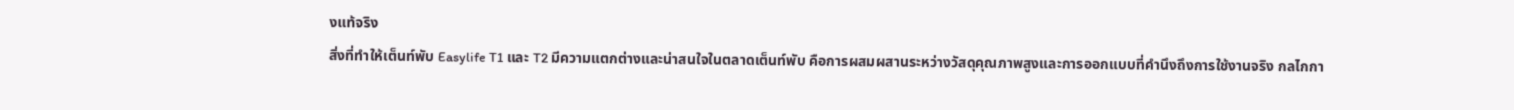งแท้จริง
สิ่งที่ทำให้เต็นท์พับ Easylife T1 และ T2 มีความแตกต่างและน่าสนใจในตลาดเต็นท์พับ คือการผสมผสานระหว่างวัสดุคุณภาพสูงและการออกแบบที่คำนึงถึงการใช้งานจริง กลไกกา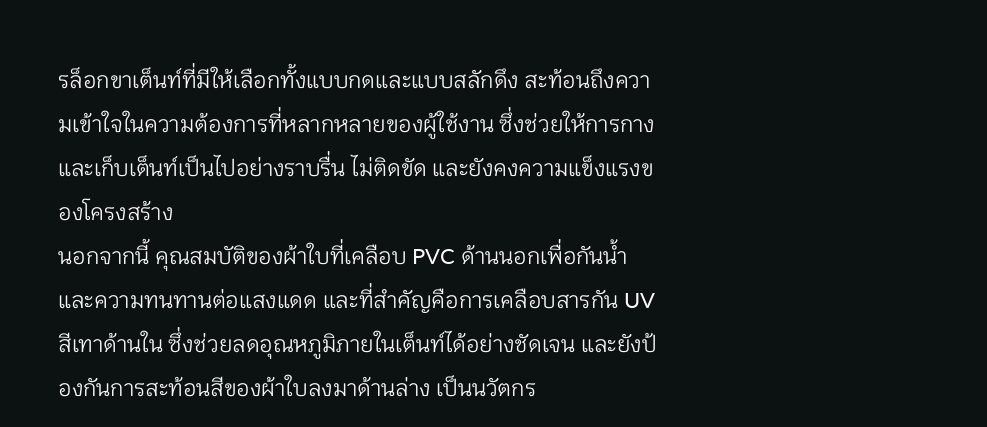รล็อกขาเต็นท์ที่มีให้เลือกทั้งแบบกดและแบบสลักดึง สะท้อนถึงความเข้าใจในความต้องการที่หลากหลายของผู้ใช้งาน ซึ่งช่วยให้การกางและเก็บเต็นท์เป็นไปอย่างราบรื่น ไม่ติดขัด และยังคงความแข็งแรงของโครงสร้าง
นอกจากนี้ คุณสมบัติของผ้าใบที่เคลือบ PVC ด้านนอกเพื่อกันน้ำและความทนทานต่อแสงแดด และที่สำคัญคือการเคลือบสารกัน UV สีเทาด้านใน ซึ่งช่วยลดอุณหภูมิภายในเต็นท์ได้อย่างชัดเจน และยังป้องกันการสะท้อนสีของผ้าใบลงมาด้านล่าง เป็นนวัตกร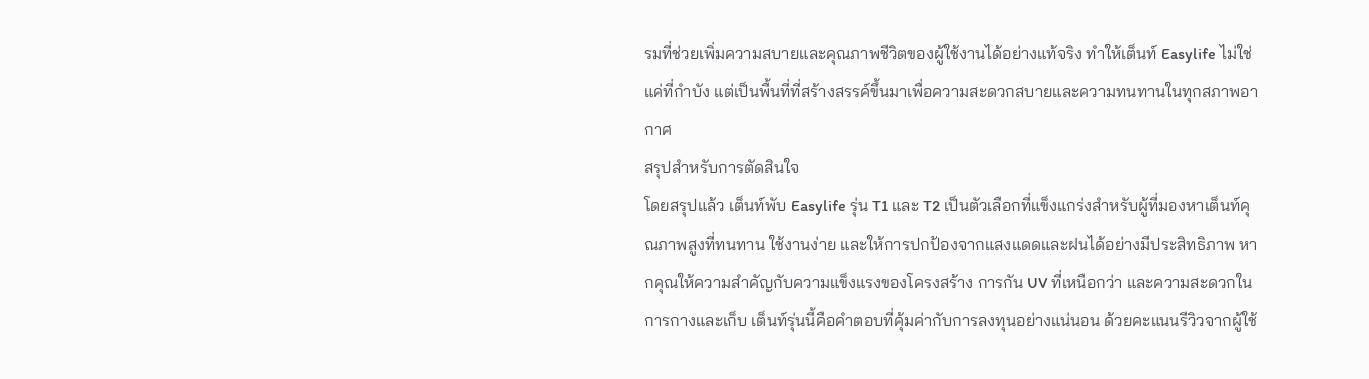รมที่ช่วยเพิ่มความสบายและคุณภาพชีวิตของผู้ใช้งานได้อย่างแท้จริง ทำให้เต็นท์ Easylife ไม่ใช่แค่ที่กำบัง แต่เป็นพื้นที่ที่สร้างสรรค์ขึ้นมาเพื่อความสะดวกสบายและความทนทานในทุกสภาพอากาศ
สรุปสำหรับการตัดสินใจ
โดยสรุปแล้ว เต็นท์พับ Easylife รุ่น T1 และ T2 เป็นตัวเลือกที่แข็งแกร่งสำหรับผู้ที่มองหาเต็นท์คุณภาพสูงที่ทนทาน ใช้งานง่าย และให้การปกป้องจากแสงแดดและฝนได้อย่างมีประสิทธิภาพ หากคุณให้ความสำคัญกับความแข็งแรงของโครงสร้าง การกัน UV ที่เหนือกว่า และความสะดวกในการกางและเก็บ เต็นท์รุ่นนี้คือคำตอบที่คุ้มค่ากับการลงทุนอย่างแน่นอน ด้วยคะแนนรีวิวจากผู้ใช้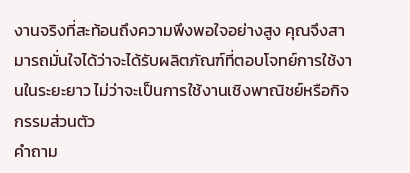งานจริงที่สะท้อนถึงความพึงพอใจอย่างสูง คุณจึงสามารถมั่นใจได้ว่าจะได้รับผลิตภัณฑ์ที่ตอบโจทย์การใช้งานในระยะยาว ไม่ว่าจะเป็นการใช้งานเชิงพาณิชย์หรือกิจกรรมส่วนตัว
คำถาม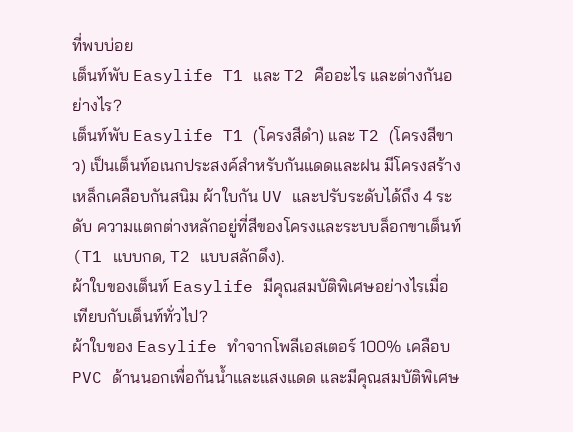ที่พบบ่อย
เต็นท์พับ Easylife T1 และ T2 คืออะไร และต่างกันอย่างไร?
เต็นท์พับ Easylife T1 (โครงสีดำ) และ T2 (โครงสีขาว) เป็นเต็นท์อเนกประสงค์สำหรับกันแดดและฝน มีโครงสร้างเหล็กเคลือบกันสนิม ผ้าใบกัน UV และปรับระดับได้ถึง 4 ระดับ ความแตกต่างหลักอยู่ที่สีของโครงและระบบล็อกขาเต็นท์ (T1 แบบกด, T2 แบบสลักดึง).
ผ้าใบของเต็นท์ Easylife มีคุณสมบัติพิเศษอย่างไรเมื่อเทียบกับเต็นท์ทั่วไป?
ผ้าใบของ Easylife ทำจากโพลีเอสเตอร์ 100% เคลือบ PVC ด้านนอกเพื่อกันน้ำและแสงแดด และมีคุณสมบัติพิเศษ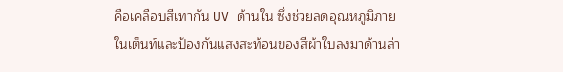คือเคลือบสีเทากัน UV ด้านใน ซึ่งช่วยลดอุณหภูมิภายในเต็นท์และป้องกันแสงสะท้อนของสีผ้าใบลงมาด้านล่า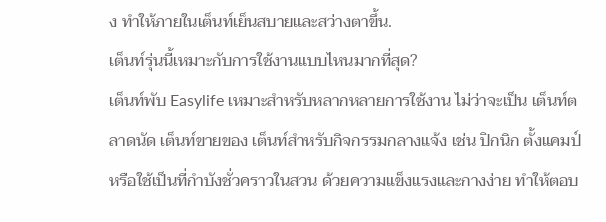ง ทำให้ภายในเต็นท์เย็นสบายและสว่างตาขึ้น.
เต็นท์รุ่นนี้เหมาะกับการใช้งานแบบไหนมากที่สุด?
เต็นท์พับ Easylife เหมาะสำหรับหลากหลายการใช้งาน ไม่ว่าจะเป็น เต็นท์ตลาดนัด เต็นท์ขายของ เต็นท์สำหรับกิจกรรมกลางแจ้ง เช่น ปิกนิก ตั้งแคมป์ หรือใช้เป็นที่กำบังชั่วคราวในสวน ด้วยความแข็งแรงและกางง่าย ทำให้ตอบ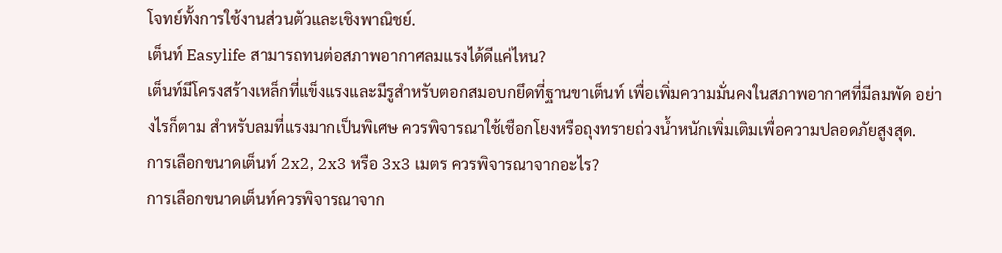โจทย์ทั้งการใช้งานส่วนตัวและเชิงพาณิชย์.
เต็นท์ Easylife สามารถทนต่อสภาพอากาศลมแรงได้ดีแค่ไหน?
เต็นท์มีโครงสร้างเหล็กที่แข็งแรงและมีรูสำหรับตอกสมอบกยึดที่ฐานขาเต็นท์ เพื่อเพิ่มความมั่นคงในสภาพอากาศที่มีลมพัด อย่างไรก็ตาม สำหรับลมที่แรงมากเป็นพิเศษ ควรพิจารณาใช้เชือกโยงหรือถุงทรายถ่วงน้ำหนักเพิ่มเติมเพื่อความปลอดภัยสูงสุด.
การเลือกขนาดเต็นท์ 2x2, 2x3 หรือ 3x3 เมตร ควรพิจารณาจากอะไร?
การเลือกขนาดเต็นท์ควรพิจารณาจาก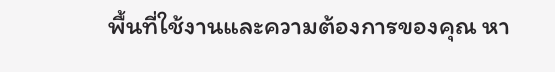พื้นที่ใช้งานและความต้องการของคุณ หา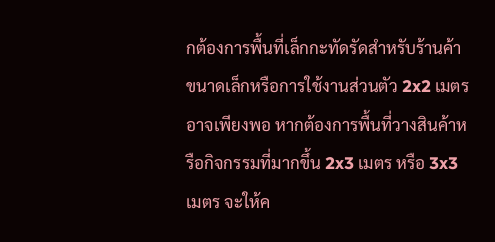กต้องการพื้นที่เล็กกะทัดรัดสำหรับร้านค้าขนาดเล็กหรือการใช้งานส่วนตัว 2x2 เมตร อาจเพียงพอ หากต้องการพื้นที่วางสินค้าหรือกิจกรรมที่มากขึ้น 2x3 เมตร หรือ 3x3 เมตร จะให้ค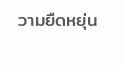วามยืดหยุ่น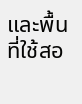และพื้นที่ใช้สอ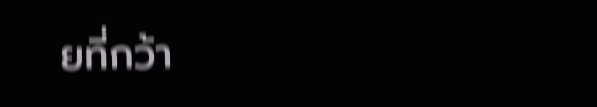ยที่กว้า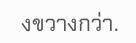งขวางกว่า.